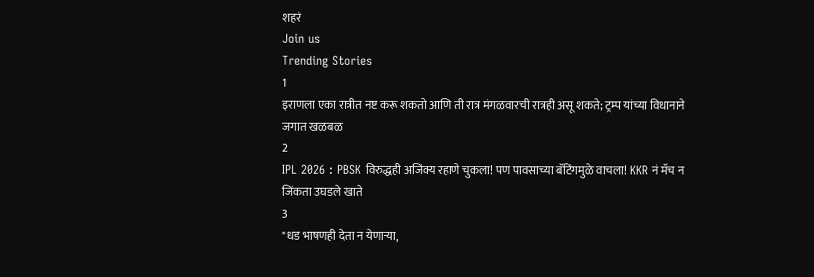शहरं
Join us
Trending Stories
1
इराणला एका रात्रीत नष्ट करू शकतो आणि ती रात्र मंगळवारची रात्रही असू शकते; ट्रम्प यांच्या विधानाने जगात खळबळ
2
IPL 2026 : PBSK विरुद्धही अजिंक्य रहाणे चुकला! पण पावसाच्या बॅटिंगमुळे वाचला! KKR नं मॅच न जिंकता उघडले खाते
3
"धड भाषणही देता न येणाऱ्या,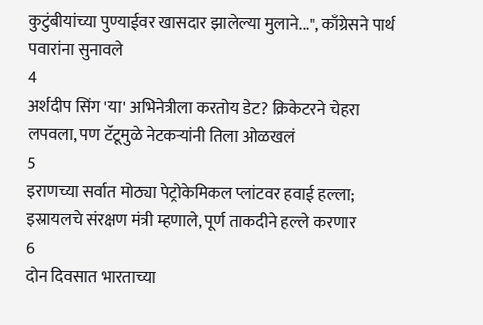कुटुंबीयांच्या पुण्याईवर खासदार झालेल्या मुलाने...", काँग्रेसने पार्थ पवारांना सुनावले
4
अर्शदीप सिंग 'या' अभिनेत्रीला करतोय डेट? क्रिकेटरने चेहरा लपवला, पण टॅटूमुळे नेटकऱ्यांनी तिला ओळखलं
5
इराणच्या सर्वात मोठ्या पेट्रोकेमिकल प्लांटवर हवाई हल्ला; इस्रायलचे संरक्षण मंत्री म्हणाले, पूर्ण ताकदीने हल्ले करणार
6
दोन दिवसात भारताच्या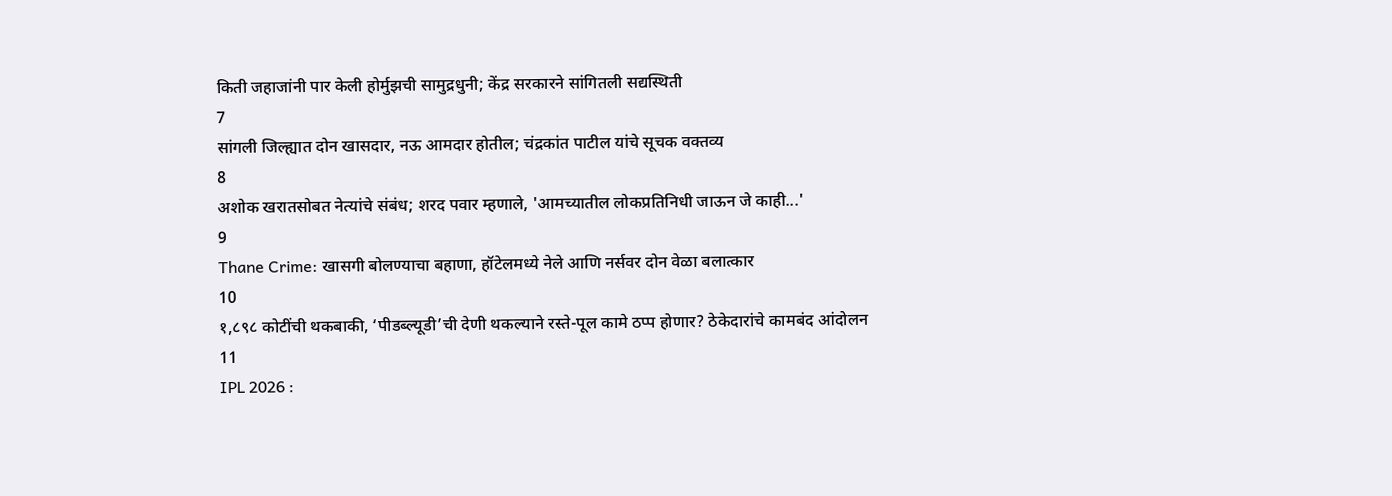किती जहाजांनी पार केली होर्मुझची सामुद्रधुनी; केंद्र सरकारने सांगितली सद्यस्थिती
7
सांगली जिल्ह्यात दोन खासदार, नऊ आमदार होतील; चंद्रकांत पाटील यांचे सूचक वक्तव्य
8
अशोक खरातसोबत नेत्यांचे संबंध; शरद पवार म्हणाले, 'आमच्यातील लोकप्रतिनिधी जाऊन जे काही...'
9
Thane Crime: खासगी बोलण्याचा बहाणा, हॉटेलमध्ये नेले आणि नर्सवर दोन वेळा बलात्कार
10
१,८९८ कोटींची थकबाकी, ‘पीडब्ल्यूडी’ची देणी थकल्याने रस्ते-पूल कामे ठप्प होणार? ठेकेदारांचे कामबंद आंदोलन
11
IPL 2026 :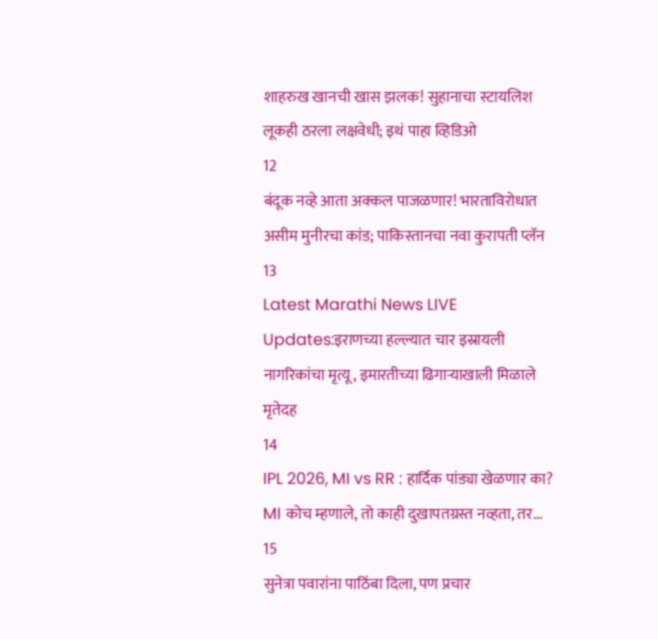शाहरुख खानची खास झलक! सुहानाचा स्टायलिश लूकही ठरला लक्षवेधी; इथं पाहा व्हिडिओ
12
बंदूक नव्हे आता अक्कल पाजळणार! भारताविरोधात असीम मुनीरचा कांड; पाकिस्तानचा नवा कुरापती प्लॅन
13
Latest Marathi News LIVE Updates:इराणच्या हल्ल्यात चार इस्रायली नागरिकांचा मृत्यू, इमारतीच्या ढिगाऱ्याखाली मिळाले मृतेदह
14
IPL 2026, MI vs RR : हार्दिक पांड्या खेळणार का? MI कोच म्हणाले, तो काही दुखापतग्रस्त नव्हता, तर...
15
सुनेत्रा पवारांना पाठिंबा दिला, पण प्रचार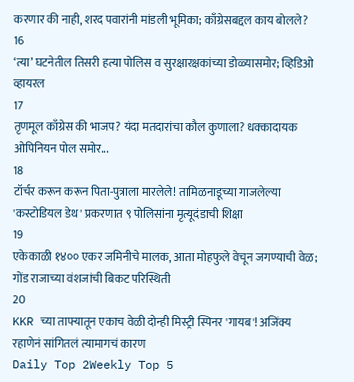करणार की नाही, शरद पवारांनी मांडली भूमिका; काँग्रेसबद्दल काय बोलले?
16
‘त्या’ घटनेतील तिसरी हत्या पोलिस व सुरक्षारक्षकांच्या डोळ्यासमोर; व्हिडिओ व्हायरल
17
तृणमूल काँग्रेस की भाजप? यंदा मतदारांचा कौल कुणाला? धक्कादायक ओपिनियन पोल समोर...
18
टॉर्चर करून करून पिता-पुत्राला मारलेले! तामिळनाडूच्या गाजलेल्या 'कस्टोडियल डेथ' प्रकरणात ९ पोलिसांना मृत्यूदंडाची शिक्षा
19
एकेकाळी १४०० एकर जमिनीचे मालक, आता मोहफुले वेचून जगण्याची वेळ; गोंड राजाच्या वंशजांची बिकट परिस्थिती
20
KKR च्या ताफ्यातून एकाच वेळी दोन्ही मिस्ट्री स्पिनर 'गायब'! अजिंक्य रहाणेनं सांगितलं त्यामागचं कारण
Daily Top 2Weekly Top 5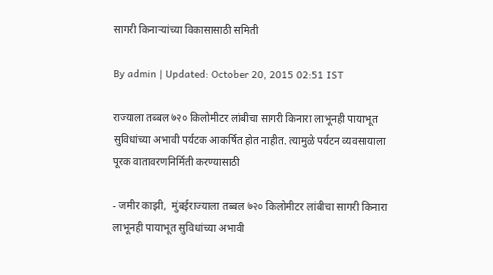सागरी किनाऱ्यांच्या विकासासाठी समिती

By admin | Updated: October 20, 2015 02:51 IST

राज्याला तब्बल ७२० किलोमीटर लांबीचा सागरी किनारा लाभूनही पायाभूत सुविधांच्या अभावी पर्यटक आकर्षित होत नाहीत. त्यामुळे पर्यटन व्यवसायाला पूरक वातावरणनिर्मिती करण्यासाठी

- जमीर काझी,  मुंबईराज्याला तब्बल ७२० किलोमीटर लांबीचा सागरी किनारा लाभूनही पायाभूत सुविधांच्या अभावी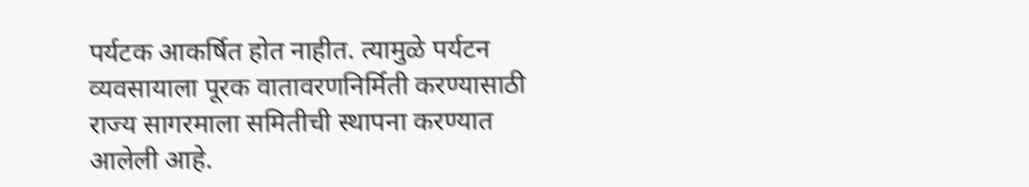पर्यटक आकर्षित होत नाहीत. त्यामुळे पर्यटन व्यवसायाला पूरक वातावरणनिर्मिती करण्यासाठी राज्य सागरमाला समितीची स्थापना करण्यात आलेली आहे.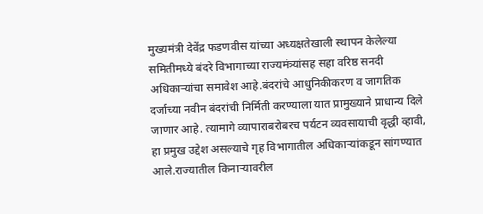मुख्यमंत्री देवेंद्र फडणवीस यांच्या अध्यक्षतेखाली स्थापन केलेल्या समितीमध्ये बंदरे विभागाच्या राज्यमंत्र्यांसह सहा वरिष्ठ सनदी अधिकाऱ्यांचा समावेश आहे.बंदरांचे आधुनिकीकरण व जागतिक दर्जाच्या नवीन बंदरांची निर्मिती करण्याला यात प्रामुख्याने प्राधान्य दिले जाणार आहे. त्यामागे व्यापाराबरोबरच पर्यटन व्यवसायाची वृद्धी व्हावी, हा प्रमुख उद्देश असल्याचे गृह विभागातील अधिकाऱ्यांकडून सांगण्यात आले.राज्यातील किनाऱ्यावरील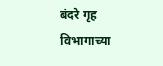बंदरे गृह विभागाच्या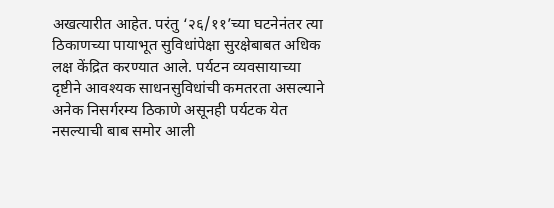अखत्यारीत आहेत. परंतु ‘२६/११’च्या घटनेनंतर त्या ठिकाणच्या पायाभूत सुविधांपेक्षा सुरक्षेबाबत अधिक लक्ष केंद्रित करण्यात आले. पर्यटन व्यवसायाच्या दृष्टीने आवश्यक साधनसुविधांची कमतरता असल्याने अनेक निसर्गरम्य ठिकाणे असूनही पर्यटक येत नसल्याची बाब समोर आली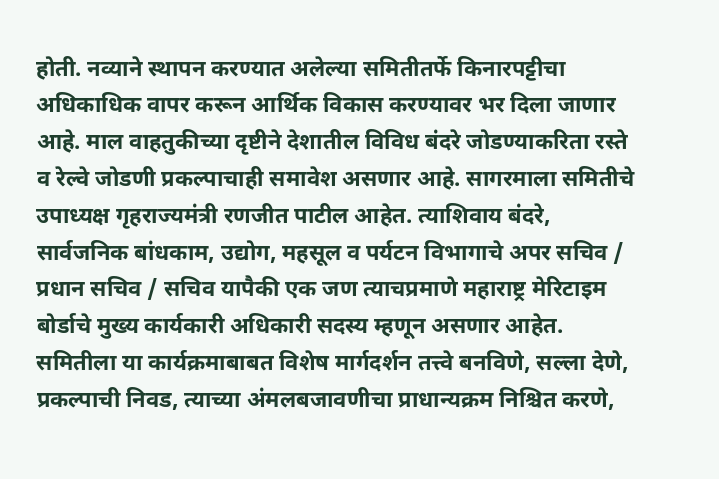होती. नव्याने स्थापन करण्यात अलेल्या समितीतर्फे किनारपट्टीचा अधिकाधिक वापर करून आर्थिक विकास करण्यावर भर दिला जाणार आहे. माल वाहतुकीच्या दृष्टीने देशातील विविध बंदरे जोडण्याकरिता रस्ते व रेल्वे जोडणी प्रकल्पाचाही समावेश असणार आहे. सागरमाला समितीचे उपाध्यक्ष गृहराज्यमंत्री रणजीत पाटील आहेत. त्याशिवाय बंदरे, सार्वजनिक बांधकाम, उद्योग, महसूल व पर्यटन विभागाचे अपर सचिव / प्रधान सचिव / सचिव यापैकी एक जण त्याचप्रमाणे महाराष्ट्र मेरिटाइम बोर्डाचे मुख्य कार्यकारी अधिकारी सदस्य म्हणून असणार आहेत. समितीला या कार्यक्रमाबाबत विशेष मार्गदर्शन तत्त्वे बनविणे, सल्ला देणे, प्रकल्पाची निवड, त्याच्या अंमलबजावणीचा प्राधान्यक्रम निश्चित करणे,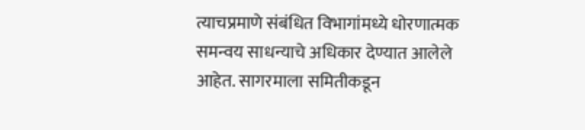त्याचप्रमाणे संबंधित विभागांमध्ये धोरणात्मक समन्वय साधन्याचे अधिकार देण्यात आलेले आहेत. सागरमाला समितीकडून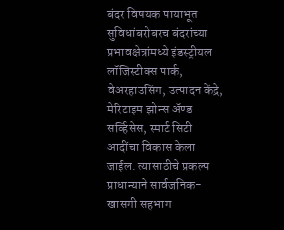बंदर विषयक पायाभूत सुविधांबरोबरच बंदरांच्या प्रभावक्षेत्रांमध्ये इंडस्ट्रीयल लॉजिस्टीक्स पार्क, वेअरहाउसिंग, उत्पादन केंद्रे, मेरिटाइम झोन्स अ‍ॅण्ड सर्व्हिसेस, स्मार्ट सिटी आदींचा विकास केला जाईल. त्यासाठीचे प्रकल्प प्राधान्याने सार्वजनिक-खासगी सहभाग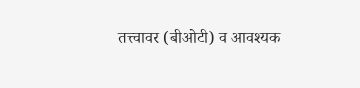तत्त्वावर (बीओटी) व आवश्यक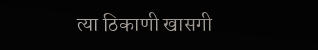त्या ठिकाणी खासगी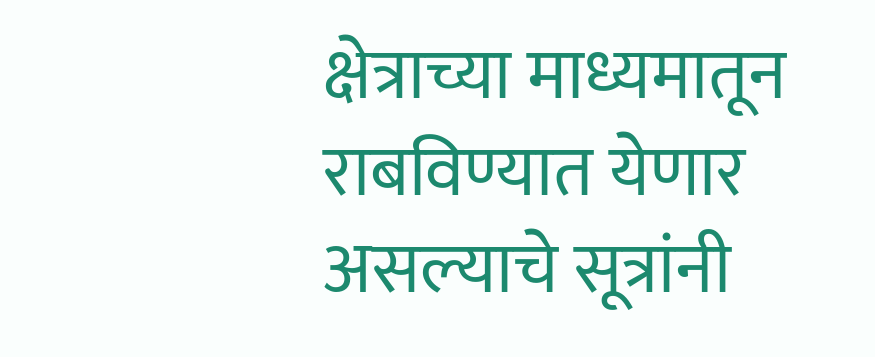क्षेत्राच्या माध्यमातून राबविण्यात येणार असल्याचे सूत्रांनी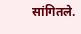सांगितले.